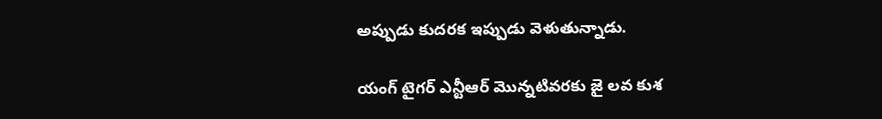అప్పుడు కుదరక ఇప్పుడు వెళుతున్నాడు.

యంగ్ టైగర్ ఎన్టీఆర్ మొన్నటివరకు జై లవ కుశ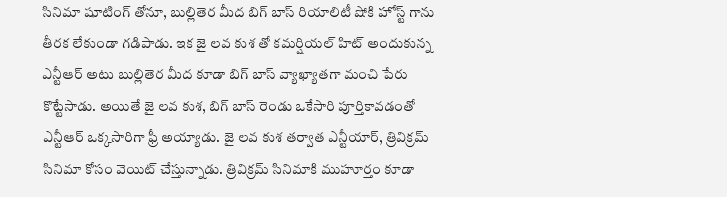సినిమా షూటింగ్ తోనూ, బుల్లితెర మీద బిగ్ బాస్ రియాలిటీ షోకి హోస్ట్ గాను తీరక లేకుండా గడిపాడు. ఇక జై లవ కుశ తో కమర్షియల్ హిట్ అందుకున్న ఎన్టీఆర్ అటు బుల్లితెర మీద కూడా బిగ్ బాస్ వ్యాఖ్యాతగా మంచి పేరు కొట్టేసాడు. అయితే జై లవ కుశ, బిగ్ బాస్ రెండు ఒకేసారి పూర్తికావడంతో ఎన్టీఆర్ ఒక్కసారిగా ఫ్రీ అయ్యాడు. జై లవ కుశ తర్వాత ఎన్టీయార్, త్రివిక్రమ్ సినిమా కోసం వెయిట్ చేస్తున్నాడు. త్రివిక్రమ్ సినిమాకి ముహూర్తం కూడా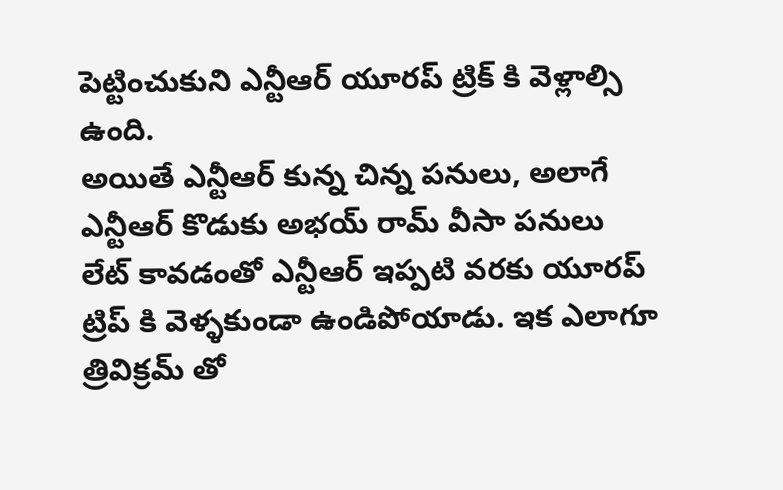పెట్టించుకుని ఎన్టీఆర్ యూరప్ ట్రిక్ కి వెళ్లాల్సి ఉంది.
అయితే ఎన్టీఆర్ కున్న చిన్న పనులు, అలాగే ఎన్టీఆర్ కొడుకు అభయ్ రామ్ వీసా పనులు లేట్ కావడంతో ఎన్టీఆర్ ఇప్పటి వరకు యూరప్ ట్రిప్ కి వెళ్ళకుండా ఉండిపోయాడు. ఇక ఎలాగూ త్రివిక్రమ్ తో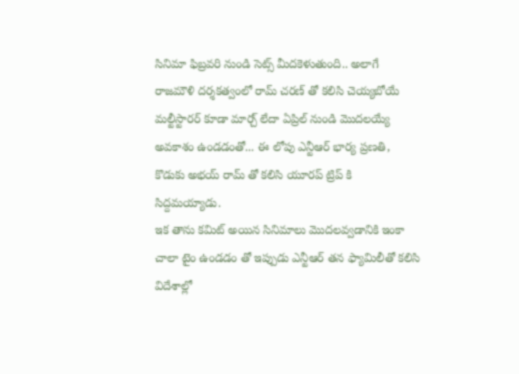సినిమా ఫిబ్రవరి నుండి సెట్స్ మీదకెళుతుంది.. అలాగే రాజమౌళి దర్శకత్వంలో రామ్ చరణ్ తో కలిసి చెయ్యబోయే మల్టీస్టారర్ కూడా మార్చ్ లేదా ఏప్రిల్ నుండి మొదలయ్యే అవకాశం ఉండడంతో... ఈ లోపు ఎన్టీఆర్ భార్య ప్రణతి, కొడుకు అభయ్ రామ్ తో కలిసి యూరప్ ట్రిప్ కి సిద్దమయ్యాడు.
ఇక తాను కమిట్ అయిన సినిమాలు మొదలవ్వడానికి ఇంకా చాలా టైం ఉండడం తో ఇప్పుడు ఎన్టీఆర్ తన ఫ్యామిలీతో కలిసి విదేశాల్లో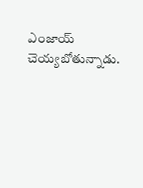ఎంజాయ్ చెయ్యబోతున్నాడు.